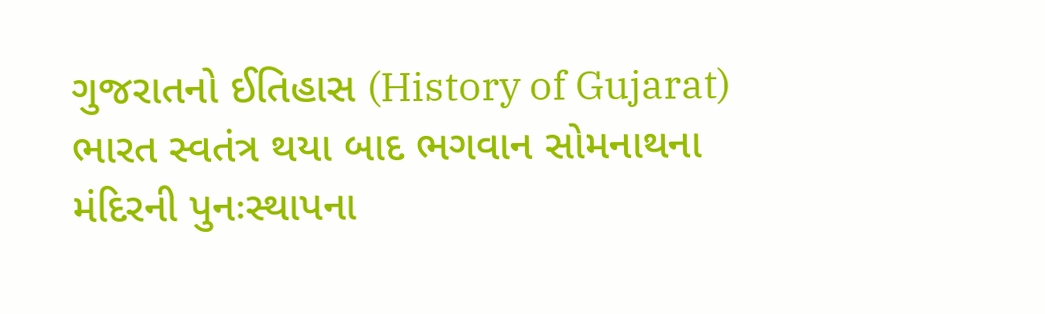ગુજરાતનો ઈતિહાસ (History of Gujarat)
ભારત સ્વતંત્ર થયા બાદ ભગવાન સોમનાથના મંદિરની પુનઃસ્થાપના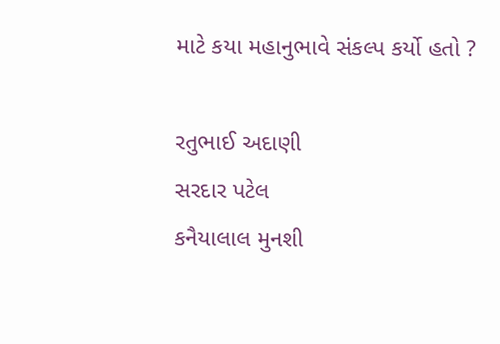માટે કયા મહાનુભાવે સંકલ્પ કર્યો હતો ?

રતુભાઈ અદાણી
સરદાર પટેલ
કનૈયાલાલ મુનશી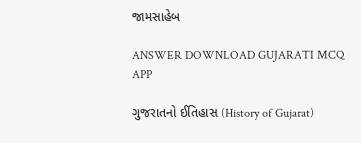જામસાહેબ

ANSWER DOWNLOAD GUJARATI MCQ APP

ગુજરાતનો ઈતિહાસ (History of Gujarat)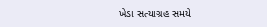ખેડા સત્યાગ્રહ સમયે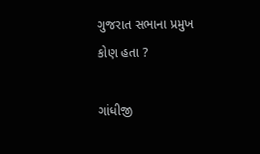ગુજરાત સભાના પ્રમુખ કોણ હતા ?

ગાંધીજી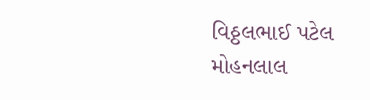વિઠ્ઠલભાઈ પટેલ
મોહનલાલ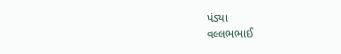પંડ્યા
વલ્લભભાઈ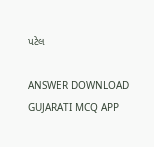પટેલ

ANSWER DOWNLOAD GUJARATI MCQ APP